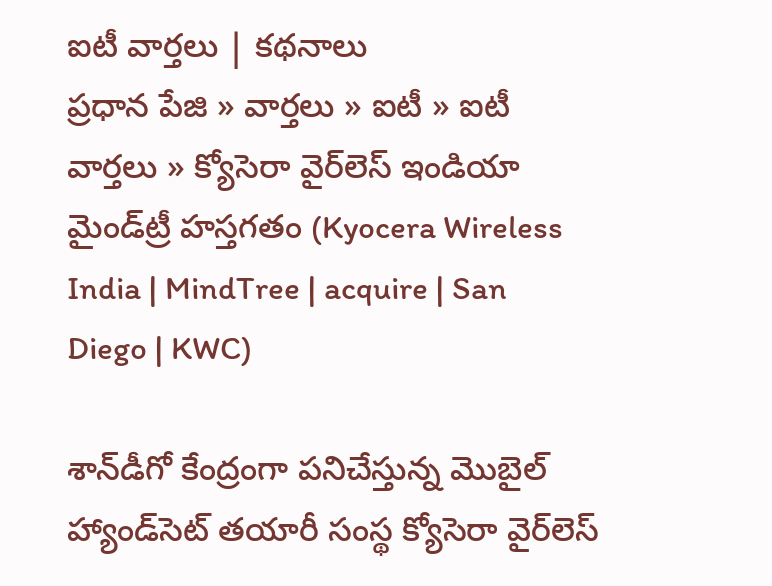ఐటీ వార్తలు | కథనాలు
ప్రధాన పేజి » వార్తలు » ఐటీ » ఐటీ వార్తలు » క్యోసెరా వైర్‌లెస్ ఇండియా మైండ్‌ట్రీ హస్తగతం (Kyocera Wireless India | MindTree | acquire | San Diego | KWC)

శాన్‌డీగో కేంద్రంగా పనిచేస్తున్న మొబైల్ హ్యాండ్‌సెట్ తయారీ సంస్థ క్యోసెరా వైర్‌లెస్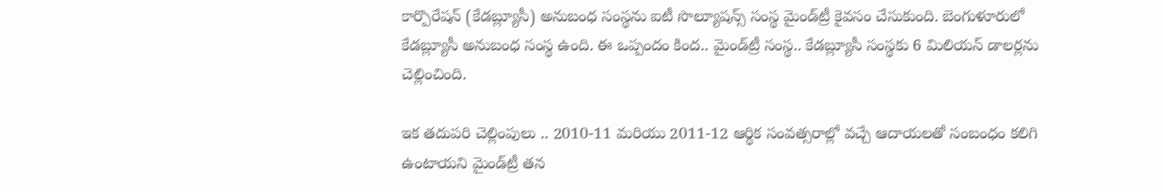కార్పొరేషన్ (కేడబ్ల్యూసీ) అనుబంధ సంస్థను ఐటీ సొల్యూషన్స్ సంస్థ మైండ్‌ట్రీ కైవసం చేసుకుంది. బెంగుళూరులో కేడబ్ల్యూసీ అనుబంధ సంస్థ ఉంది. ఈ ఒప్పందం కింద.. మైండ్‌ట్రీ సంస్థ.. కేడబ్ల్యూసీ సంస్థకు 6 మిలియన్ డాలర్లను చెల్లించింది.

ఇక తదుపరి చెల్లింపులు .. 2010-11 మరియు 2011-12 ఆర్థిక సంవత్సరాల్లో వచ్చే ఆదాయలతో సంబంధం కలిగి ఉంటాయని మైండ్‌ట్రీ తన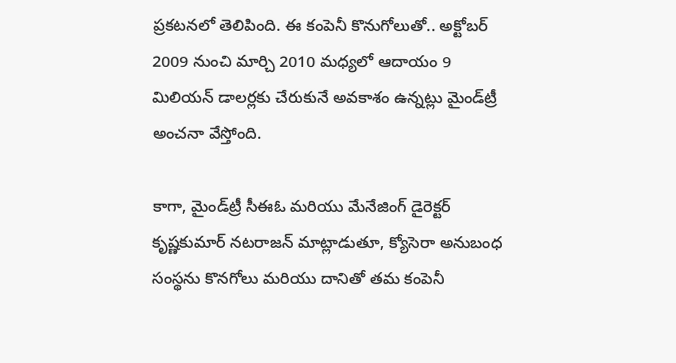ప్రకటనలో తెలిపింది. ఈ కంపెనీ కొనుగోలుతో.. అక్టోబర్ 2009 నుంచి మార్చి 2010 మధ్యలో ఆదాయం 9 మిలియన్ డాలర్లకు చేరుకునే అవకాశం ఉన్నట్లు మైండ్‌ట్రీ అంచనా వేస్తోంది.

కాగా, మైండ్‌ట్రీ సీఈఓ మరియు మేనేజింగ్ డైరెక్టర్ కృష్ణకుమార్ నటరాజన్ మాట్లాడుతూ, క్యోసెరా అనుబంధ సంస్థను కొనగోలు మరియు దానితో తమ కంపెనీ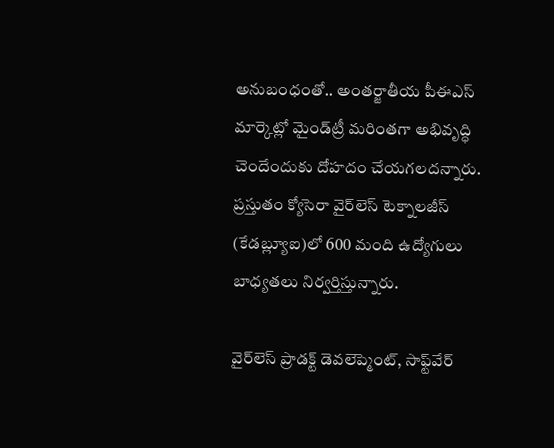అనుబంధంతో.. అంతర్జాతీయ పీఈఎస్ మార్కెట్లో మైండ్‌ట్రీ మరింతగా అభివృద్ధి చెందేందుకు దోహదం చేయగలదన్నారు. ప్రస్తుతం క్యోసెరా వైర్‌లెస్ టెక్నాలజీస్‌ (కేడబ్ల్యూఐ)లో 600 మంది ఉద్యోగులు బాధ్యతలు నిర్వర్తిస్తున్నారు.

వైర్‌లెస్ ప్రాడక్ట్ డెవలెప్మెంట్, సాఫ్ట్‌వేర్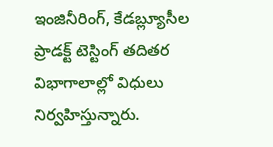ఇంజినీరింగ్, కేడబ్ల్యూసీల ప్రాడక్ట్ టెస్టింగ్‌ తదితర విభాగాలాల్లో విధులు నిర్వహిస్తున్నారు.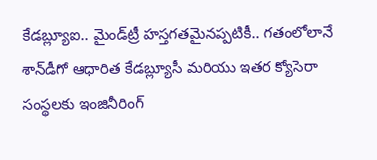కేడబ్ల్యూఐ.. మైండ్‌ట్రీ హస్తగతమైనప్పటికీ.. గతంలోలానే శాన్‌డీగో ఆధారిత కేడబ్ల్యూసీ మరియు ఇతర క్యోసెరా సంస్థలకు ఇంజినీరింగ్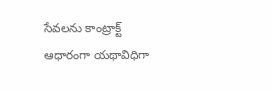సేవలను కాంట్రాక్ట్ ఆధారంగా యథావిధిగా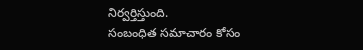నిర్వర్తిస్తుంది.
సంబంధిత సమాచారం కోసం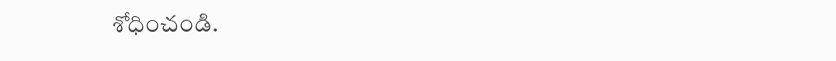శోధించండి.